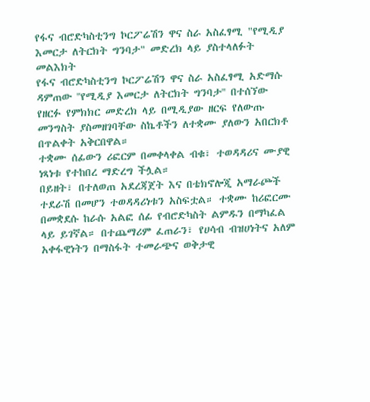የፋና ብሮድካስቲንግ ኮርፖሬሽን ዋና ስራ አስፈፃሚ "የሚዲያ እመርታ ለትርክት ግንባታ" መድረክ ላይ ያስተላለፉት መልእክት
የፋና ብሮድካስቲንግ ኮርፖሬሽን ዋና ስራ አስፈፃሚ አድማሱ ዳምጠው ''የሚዲያ እመርታ ለትርክት ግንባታ'' በተሰኘው የዘርፉ የምክክር መድረክ ላይ በሚዲያው ዘርፍ የለውጡ መንግስት ያስመዘገባቸው ስኬቶችን ለተቋሙ ያለውን አበርክቶ በጥልቀት አቅርበዋል።
ተቋሙ ሰፊውን ሪፎርም በመቀላቀል ብቁ፣ ተወዳዳሪና ሙያዊ ነጻነቱ የተከበረ ማድረግ ችሏል።
በይዘት፣ በተለወጠ አደረጃጀት እና በቴክኖሎጂ አማራጮች ተደራሽ በመሆን ተወዳዳሪነቱን አስፍቷል። ተቋሙ ከሪፎርሙ በመቋደሱ ከራሱ አልፎ ሰፊ የብሮድካስት ልምዱን በማካፈል ላይ ይገኛል። በተጨማሪም ፈጠራን፣ የሀሳብ ብዝሀነትና አለም አቀፋዊነትን በማስፋት ተመራጭና ወቅታዊ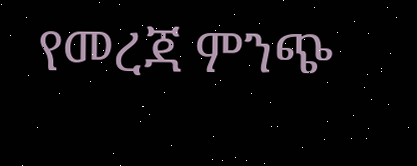የመረጃ ምንጭ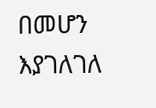በመሆን እያገለገለ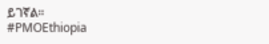ይገኛል።
#PMOEthiopia